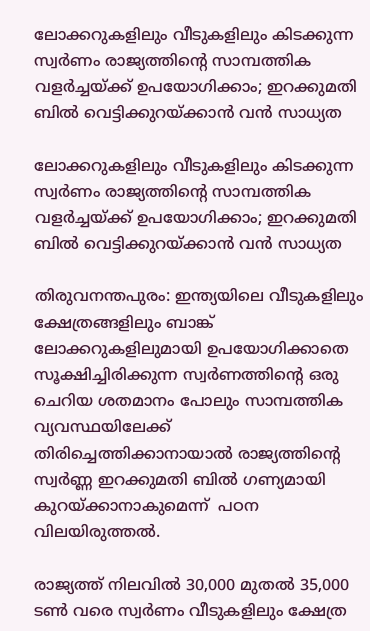ലോക്കറുകളിലും വീടുകളിലും കിടക്കുന്ന സ്വർണം രാജ്യത്തിന്റെ സാമ്പത്തിക വളർച്ചയ്ക്ക് ഉപയോഗിക്കാം; ഇറക്കുമതി ബിൽ വെട്ടിക്കുറയ്ക്കാൻ വൻ സാധ്യത

ലോക്കറുകളിലും വീടുകളിലും കിടക്കുന്ന സ്വർണം രാജ്യത്തിന്റെ സാമ്പത്തിക വളർച്ചയ്ക്ക് ഉപയോഗിക്കാം; ഇറക്കുമതി ബിൽ വെട്ടിക്കുറയ്ക്കാൻ വൻ സാധ്യത

തിരുവനന്തപുരം: ഇന്ത്യയിലെ വീടുകളിലും ക്ഷേത്രങ്ങളിലും ബാങ്ക് ലോക്കറുകളിലുമായി ഉപയോഗിക്കാതെ സൂക്ഷിച്ചിരിക്കുന്ന സ്വർണത്തിന്റെ ഒരു ചെറിയ ശതമാനം പോലും സാമ്പത്തിക വ്യവസ്ഥയിലേക്ക് തിരിച്ചെത്തിക്കാനായാൽ രാജ്യത്തിന്റെ സ്വർണ്ണ ഇറക്കുമതി ബിൽ ഗണ്യമായി കുറയ്ക്കാനാകുമെന്ന്  പഠന വിലയിരുത്തൽ.

രാജ്യത്ത് നിലവിൽ 30,000 മുതൽ 35,000 ടൺ വരെ സ്വർണം വീടുകളിലും ക്ഷേത്ര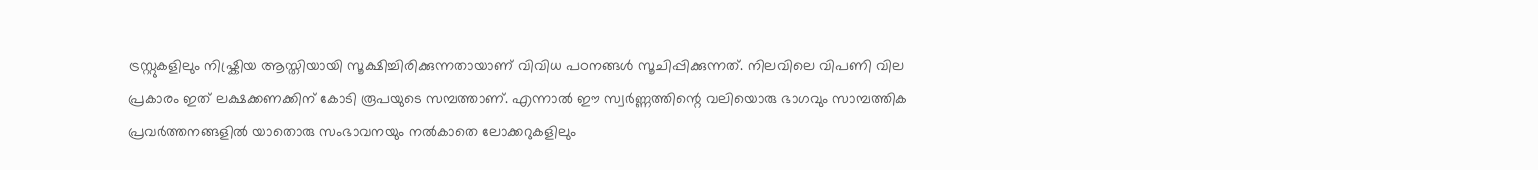ട്രസ്റ്റുകളിലും നിഷ്ക്രിയ ആസ്തിയായി സൂക്ഷിച്ചിരിക്കുന്നതായാണ് വിവിധ പഠനങ്ങൾ സൂചിപ്പിക്കുന്നത്. നിലവിലെ വിപണി വില പ്രകാരം ഇത് ലക്ഷക്കണക്കിന് കോടി രൂപയുടെ സമ്പത്താണ്. എന്നാൽ ഈ സ്വർണ്ണത്തിന്റെ വലിയൊരു ഭാഗവും സാമ്പത്തിക പ്രവർത്തനങ്ങളിൽ യാതൊരു സംഭാവനയും നൽകാതെ ലോക്കറുകളിലും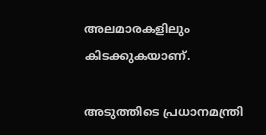അലമാരകളിലും കിടക്കുകയാണ്.

അടുത്തിടെ പ്രധാനമന്ത്രി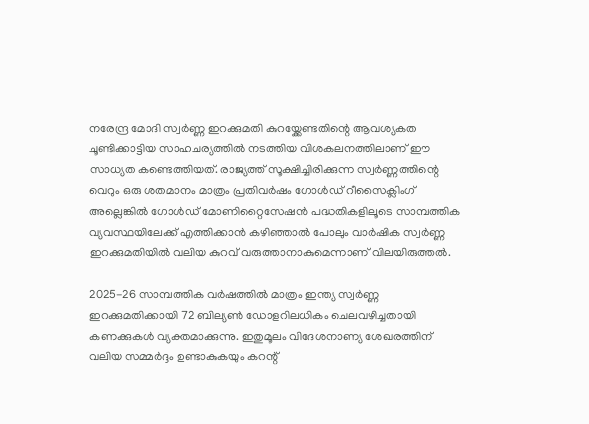നരേന്ദ്ര മോദി സ്വർണ്ണ ഇറക്കുമതി കുറയ്ക്കേണ്ടതിന്റെ ആവശ്യകത ചൂണ്ടിക്കാട്ടിയ സാഹചര്യത്തിൽ നടത്തിയ വിശകലനത്തിലാണ് ഈ സാധ്യത കണ്ടെത്തിയത്. രാജ്യത്ത് സൂക്ഷിച്ചിരിക്കുന്ന സ്വർണ്ണത്തിന്റെ വെറും ഒരു ശതമാനം മാത്രം പ്രതിവർഷം ഗോൾഡ് റീസൈക്ലിംഗ് അല്ലെങ്കിൽ ഗോൾഡ് മോണിറ്റൈസേഷൻ പദ്ധതികളിലൂടെ സാമ്പത്തിക വ്യവസ്ഥയിലേക്ക് എത്തിക്കാൻ കഴിഞ്ഞാൽ പോലും വാർഷിക സ്വർണ്ണ ഇറക്കുമതിയിൽ വലിയ കുറവ് വരുത്താനാകുമെന്നാണ് വിലയിരുത്തൽ.

2025-26 സാമ്പത്തിക വർഷത്തിൽ മാത്രം ഇന്ത്യ സ്വർണ്ണ ഇറക്കുമതിക്കായി 72 ബില്യൺ ഡോളറിലധികം ചെലവഴിച്ചതായി കണക്കുകൾ വ്യക്തമാക്കുന്നു. ഇതുമൂലം വിദേശനാണ്യ ശേഖരത്തിന് വലിയ സമ്മർദ്ദം ഉണ്ടാകുകയും കറന്റ്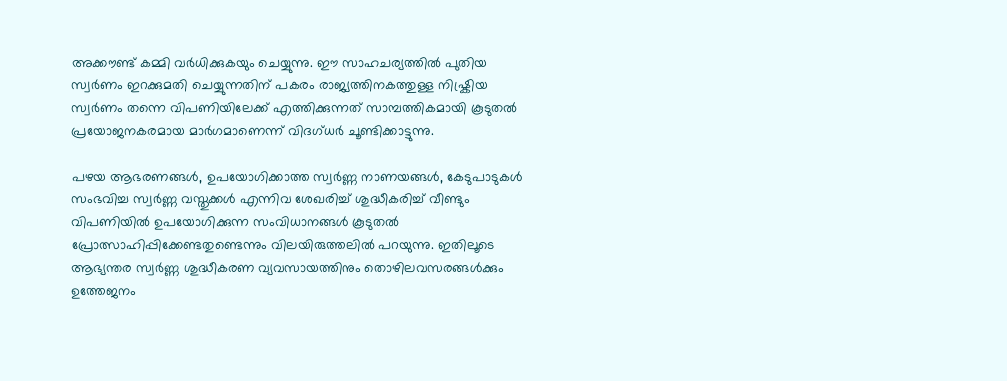അക്കൗണ്ട് കമ്മി വർധിക്കുകയും ചെയ്യുന്നു. ഈ സാഹചര്യത്തിൽ പുതിയ സ്വർണം ഇറക്കുമതി ചെയ്യുന്നതിന് പകരം രാജ്യത്തിനകത്തുള്ള നിഷ്ക്രിയ സ്വർണം തന്നെ വിപണിയിലേക്ക് എത്തിക്കുന്നത് സാമ്പത്തികമായി കൂടുതൽ പ്രയോജനകരമായ മാർഗമാണെന്ന് വിദഗ്ധർ ചൂണ്ടിക്കാട്ടുന്നു.

പഴയ ആഭരണങ്ങൾ, ഉപയോഗിക്കാത്ത സ്വർണ്ണ നാണയങ്ങൾ, കേടുപാടുകൾ സംഭവിച്ച സ്വർണ്ണ വസ്തുക്കൾ എന്നിവ ശേഖരിച്ച് ശുദ്ധീകരിച്ച് വീണ്ടും വിപണിയിൽ ഉപയോഗിക്കുന്ന സംവിധാനങ്ങൾ കൂടുതൽ പ്രോത്സാഹിപ്പിക്കേണ്ടതുണ്ടെന്നും വിലയിരുത്തലിൽ പറയുന്നു. ഇതിലൂടെ ആഭ്യന്തര സ്വർണ്ണ ശുദ്ധീകരണ വ്യവസായത്തിനും തൊഴിലവസരങ്ങൾക്കും ഉത്തേജനം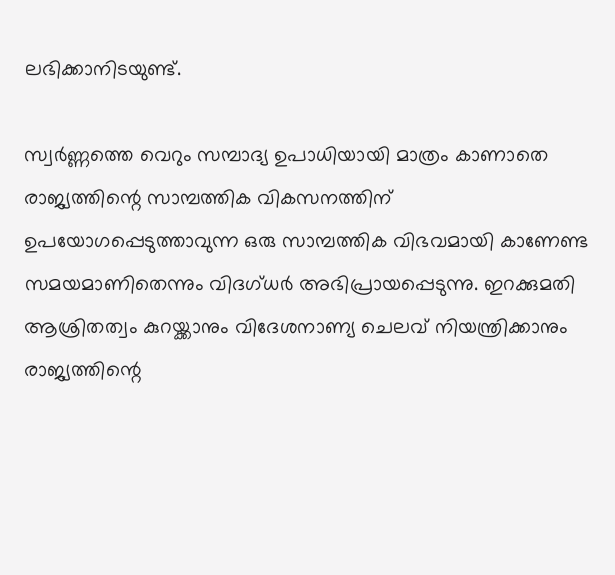ലഭിക്കാനിടയുണ്ട്.

സ്വർണ്ണത്തെ വെറും സമ്പാദ്യ ഉപാധിയായി മാത്രം കാണാതെ രാജ്യത്തിന്റെ സാമ്പത്തിക വികസനത്തിന് ഉപയോഗപ്പെടുത്താവുന്ന ഒരു സാമ്പത്തിക വിഭവമായി കാണേണ്ട സമയമാണിതെന്നും വിദഗ്ധർ അഭിപ്രായപ്പെടുന്നു. ഇറക്കുമതി ആശ്രിതത്വം കുറയ്ക്കാനും വിദേശനാണ്യ ചെലവ് നിയന്ത്രിക്കാനും രാജ്യത്തിന്റെ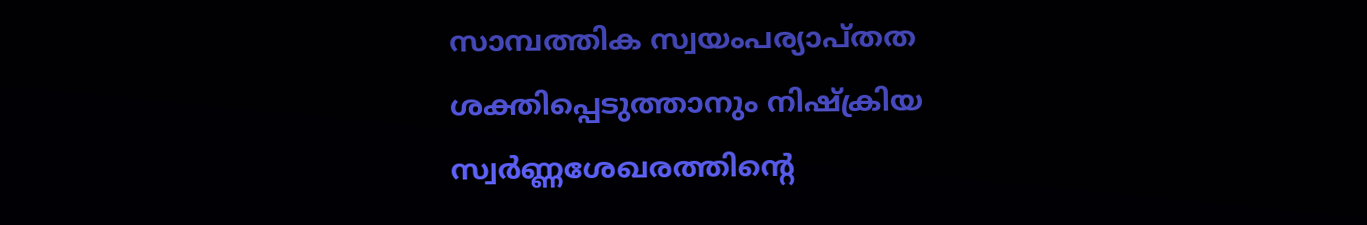സാമ്പത്തിക സ്വയംപര്യാപ്തത ശക്തിപ്പെടുത്താനും നിഷ്ക്രിയ സ്വർണ്ണശേഖരത്തിന്റെ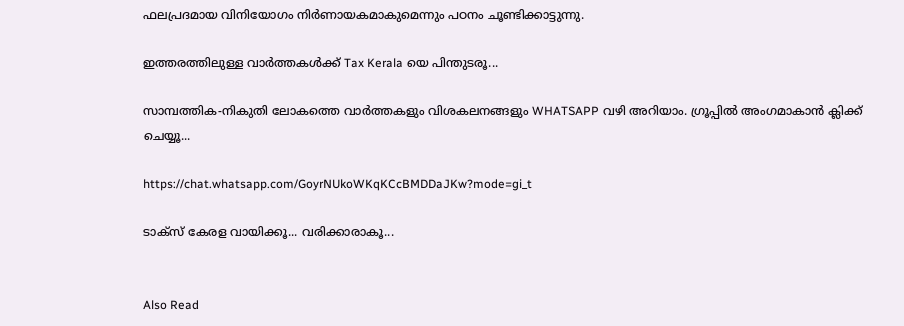ഫലപ്രദമായ വിനിയോഗം നിർണായകമാകുമെന്നും പഠനം ചൂണ്ടിക്കാട്ടുന്നു.

ഇത്തരത്തിലുള്ള വാർത്തകൾക്ക് Tax Kerala യെ പിന്തുടരൂ...

സാമ്പത്തിക-നികുതി ലോകത്തെ വാർത്തകളും വിശകലനങ്ങളും WHATSAPP വഴി അറിയാം. ഗ്രൂപ്പിൽ അംഗമാകാൻ ക്ലിക്ക് ചെയ്യൂ...

https://chat.whatsapp.com/GoyrNUkoWKqKCcBMDDaJKw?mode=gi_t

ടാക്സ് കേരള വായിക്കൂ... വരിക്കാരാകൂ...


Also Read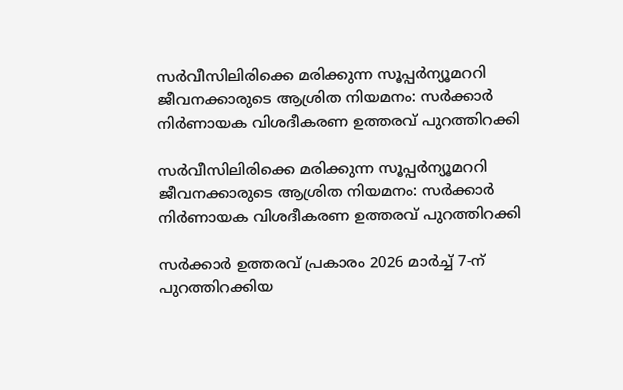സർവീസിലിരിക്കെ മരിക്കുന്ന സൂപ്പർന്യൂമററി ജീവനക്കാരുടെ ആശ്രിത നിയമനം: സർക്കാർ നിർണായക വിശദീകരണ ഉത്തരവ് പുറത്തിറക്കി

സർവീസിലിരിക്കെ മരിക്കുന്ന സൂപ്പർന്യൂമററി ജീവനക്കാരുടെ ആശ്രിത നിയമനം: സർക്കാർ നിർണായക വിശദീകരണ ഉത്തരവ് പുറത്തിറക്കി

സർക്കാർ ഉത്തരവ് പ്രകാരം 2026 മാർച്ച് 7-ന് പുറത്തിറക്കിയ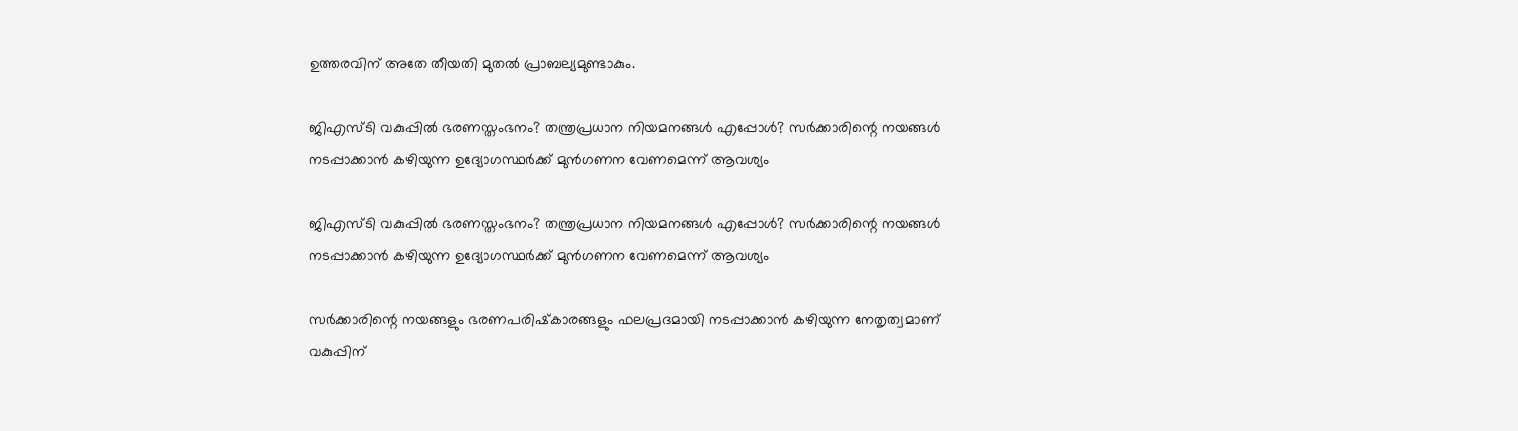ഉത്തരവിന് അതേ തീയതി മുതൽ പ്രാബല്യമുണ്ടാകും.

ജിഎസ്‌ടി വകുപ്പിൽ ഭരണസ്തംഭനം? തന്ത്രപ്രധാന നിയമനങ്ങൾ എപ്പോൾ? സർക്കാരിന്റെ നയങ്ങൾ നടപ്പാക്കാൻ കഴിയുന്ന ഉദ്യോഗസ്ഥർക്ക് മുൻഗണന വേണമെന്ന് ആവശ്യം

ജിഎസ്‌ടി വകുപ്പിൽ ഭരണസ്തംഭനം? തന്ത്രപ്രധാന നിയമനങ്ങൾ എപ്പോൾ? സർക്കാരിന്റെ നയങ്ങൾ നടപ്പാക്കാൻ കഴിയുന്ന ഉദ്യോഗസ്ഥർക്ക് മുൻഗണന വേണമെന്ന് ആവശ്യം

സർക്കാരിന്റെ നയങ്ങളും ഭരണപരിഷ്‌കാരങ്ങളും ഫലപ്രദമായി നടപ്പാക്കാൻ കഴിയുന്ന നേതൃത്വമാണ് വകുപ്പിന്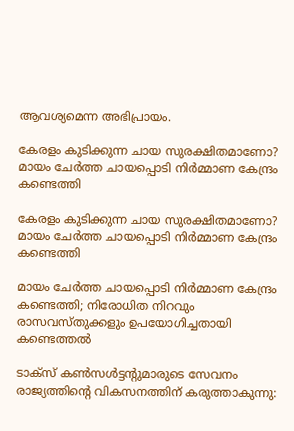ആവശ്യമെന്ന അഭിപ്രായം.

കേരളം കുടിക്കുന്ന ചായ സുരക്ഷിതമാണോ? മായം ചേർത്ത ചായപ്പൊടി നിർമ്മാണ കേന്ദ്രം കണ്ടെത്തി

കേരളം കുടിക്കുന്ന ചായ സുരക്ഷിതമാണോ? മായം ചേർത്ത ചായപ്പൊടി നിർമ്മാണ കേന്ദ്രം കണ്ടെത്തി

മായം ചേർത്ത ചായപ്പൊടി നിർമ്മാണ കേന്ദ്രം കണ്ടെത്തി; നിരോധിത നിറവും രാസവസ്തുക്കളും ഉപയോഗിച്ചതായി കണ്ടെത്തൽ

ടാക്സ് കൺസൾട്ടന്റുമാരുടെ സേവനം രാജ്യത്തിന്റെ വികസനത്തിന് കരുത്താകുന്നു: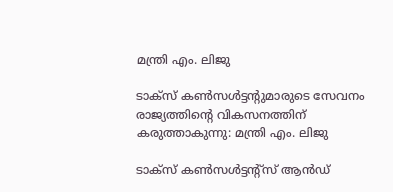മന്ത്രി എം. ലിജു

ടാക്സ് കൺസൾട്ടന്റുമാരുടെ സേവനം രാജ്യത്തിന്റെ വികസനത്തിന് കരുത്താകുന്നു: മന്ത്രി എം. ലിജു

ടാക്സ് കൺസൾട്ടന്റ്സ് ആൻഡ്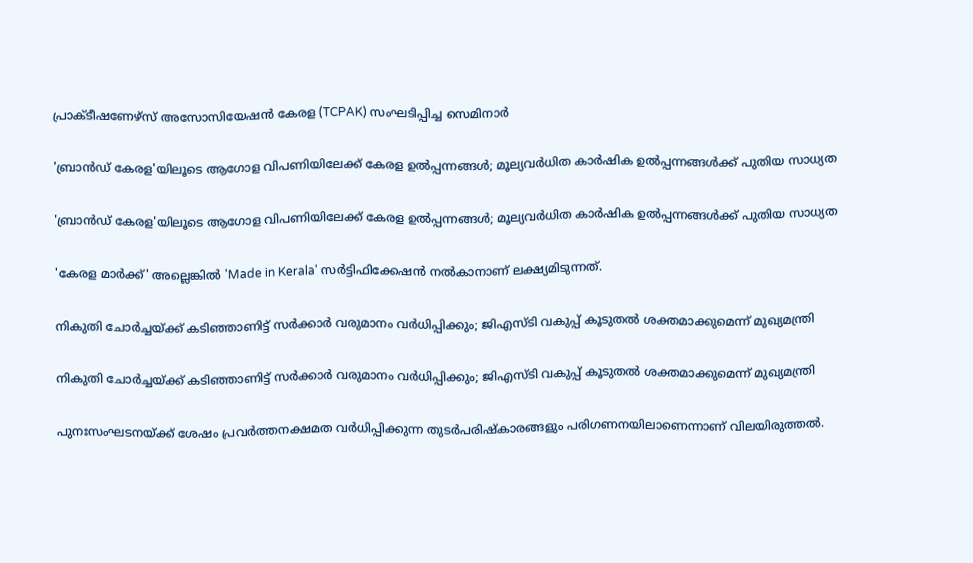പ്രാക്ടീഷണേഴ്സ് അസോസിയേഷൻ കേരള (TCPAK) സംഘടിപ്പിച്ച സെമിനാർ

'ബ്രാൻഡ് കേരള'യിലൂടെ ആഗോള വിപണിയിലേക്ക് കേരള ഉൽപ്പന്നങ്ങൾ; മൂല്യവർധിത കാർഷിക ഉൽപ്പന്നങ്ങൾക്ക് പുതിയ സാധ്യത

'ബ്രാൻഡ് കേരള'യിലൂടെ ആഗോള വിപണിയിലേക്ക് കേരള ഉൽപ്പന്നങ്ങൾ; മൂല്യവർധിത കാർഷിക ഉൽപ്പന്നങ്ങൾക്ക് പുതിയ സാധ്യത

'കേരള മാർക്ക്' അല്ലെങ്കിൽ 'Made in Kerala' സർട്ടിഫിക്കേഷൻ നൽകാനാണ് ലക്ഷ്യമിടുന്നത്.

നികുതി ചോർച്ചയ്ക്ക് കടിഞ്ഞാണിട്ട് സർക്കാർ വരുമാനം വർധിപ്പിക്കും; ജിഎസ്‌ടി വകുപ്പ് കൂടുതൽ ശക്തമാക്കുമെന്ന് മുഖ്യമന്ത്രി

നികുതി ചോർച്ചയ്ക്ക് കടിഞ്ഞാണിട്ട് സർക്കാർ വരുമാനം വർധിപ്പിക്കും; ജിഎസ്‌ടി വകുപ്പ് കൂടുതൽ ശക്തമാക്കുമെന്ന് മുഖ്യമന്ത്രി

പുനഃസംഘടനയ്ക്ക് ശേഷം പ്രവർത്തനക്ഷമത വർധിപ്പിക്കുന്ന തുടർപരിഷ്കാരങ്ങളും പരിഗണനയിലാണെന്നാണ് വിലയിരുത്തൽ.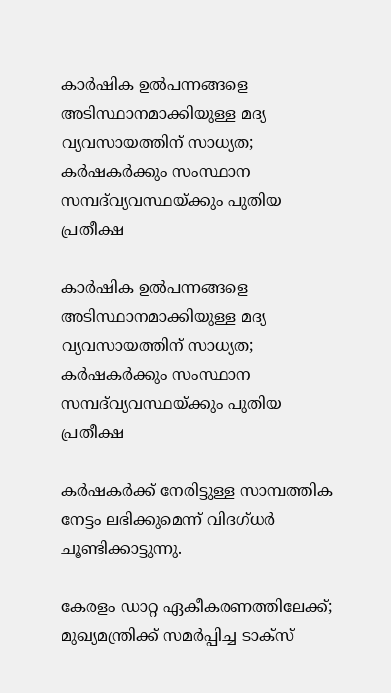കാർഷിക ഉൽപന്നങ്ങളെ അടിസ്ഥാനമാക്കിയുള്ള മദ്യ വ്യവസായത്തിന് സാധ്യത; കർഷകർക്കും സംസ്ഥാന സമ്പദ്‌വ്യവസ്ഥയ്ക്കും പുതിയ പ്രതീക്ഷ

കാർഷിക ഉൽപന്നങ്ങളെ അടിസ്ഥാനമാക്കിയുള്ള മദ്യ വ്യവസായത്തിന് സാധ്യത; കർഷകർക്കും സംസ്ഥാന സമ്പദ്‌വ്യവസ്ഥയ്ക്കും പുതിയ പ്രതീക്ഷ

കർഷകർക്ക് നേരിട്ടുള്ള സാമ്പത്തിക നേട്ടം ലഭിക്കുമെന്ന് വിദഗ്ധർ ചൂണ്ടിക്കാട്ടുന്നു.

കേരളം ഡാറ്റ ഏകീകരണത്തിലേക്ക്; മുഖ്യമന്ത്രിക്ക് സമർപ്പിച്ച ടാക്സ്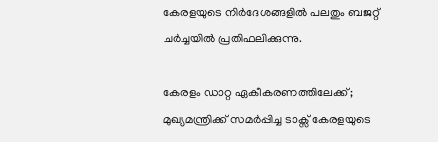കേരളയുടെ നിർദേശങ്ങളിൽ പലതും ബജറ്റ് ചർച്ചയിൽ പ്രതിഫലിക്കുന്നു.

കേരളം ഡാറ്റ ഏകീകരണത്തിലേക്ക്; മുഖ്യമന്ത്രിക്ക് സമർപ്പിച്ച ടാക്സ് കേരളയുടെ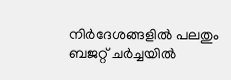നിർദേശങ്ങളിൽ പലതും ബജറ്റ് ചർച്ചയിൽ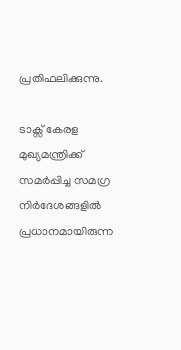പ്രതിഫലിക്കുന്നു.

ടാക്സ് കേരള മുഖ്യമന്ത്രിക്ക് സമർപ്പിച്ച സമഗ്ര നിർദേശങ്ങളിൽ പ്രധാനമായിരുന്ന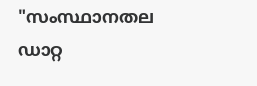"സംസ്ഥാനതല ഡാറ്റ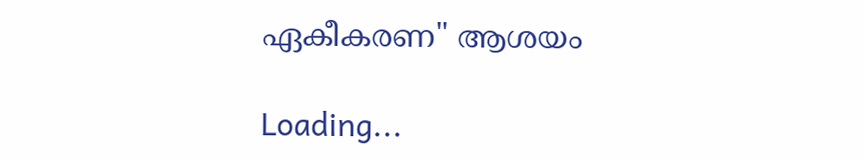ഏകീകരണ" ആശയം

Loading...